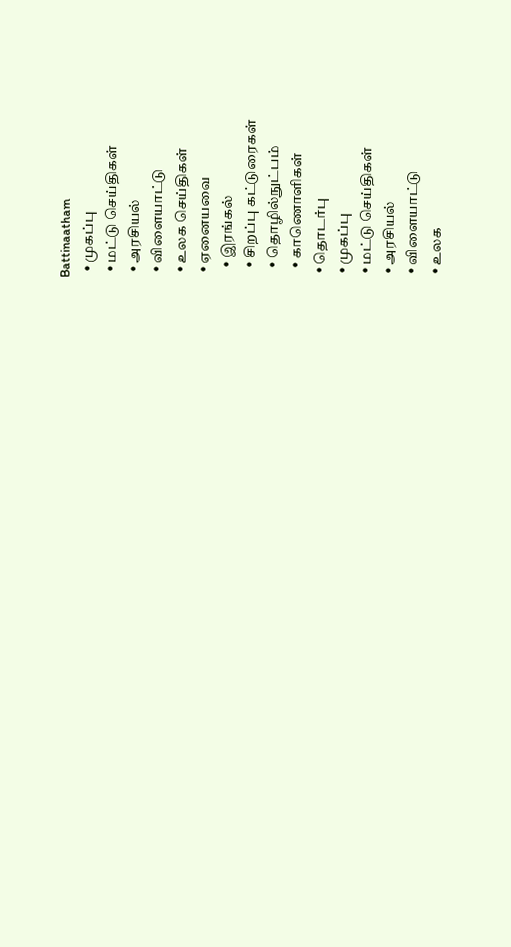Battinaatham
  • முகப்பு
  • மட்டு செய்திகள்
  • அரசியல்
  • விளையாட்டு
  • உலக செய்திகள்
  • ஏனையவை
    • இரங்கல்
    • சிறப்பு கட்டுரைகள்
    • தொழில்நுட்பம்
    • காணொளிகள்
  • தொடர்பு
  • முகப்பு
  • மட்டு செய்திகள்
  • அரசியல்
  • விளையாட்டு
  • உலக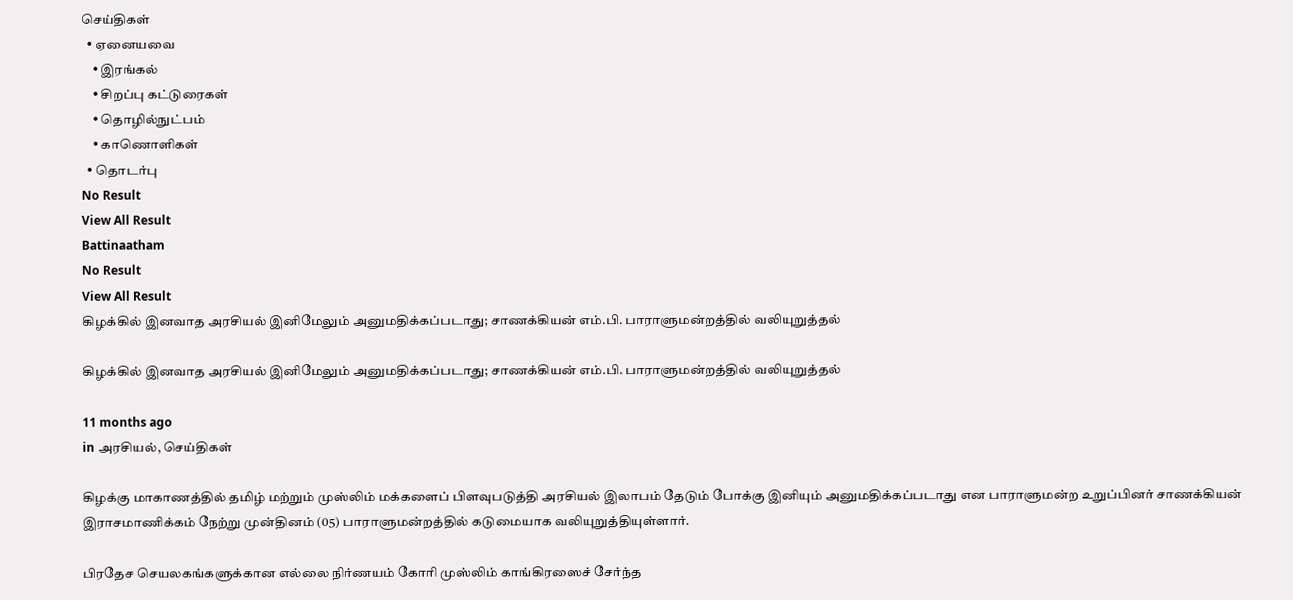செய்திகள்
  • ஏனையவை
    • இரங்கல்
    • சிறப்பு கட்டுரைகள்
    • தொழில்நுட்பம்
    • காணொளிகள்
  • தொடர்பு
No Result
View All Result
Battinaatham
No Result
View All Result
கிழக்கில் இனவாத அரசியல் இனிமேலும் அனுமதிக்கப்படாது; சாணக்கியன் எம்.பி. பாராளுமன்றத்தில் வலியுறுத்தல்

கிழக்கில் இனவாத அரசியல் இனிமேலும் அனுமதிக்கப்படாது; சாணக்கியன் எம்.பி. பாராளுமன்றத்தில் வலியுறுத்தல்

11 months ago
in அரசியல், செய்திகள்

கிழக்கு மாகாணத்தில் தமிழ் மற்றும் முஸ்லிம் மக்களைப் பிளவுபடுத்தி அரசியல் இலாபம் தேடும் போக்கு இனியும் அனுமதிக்கப்படாது என பாராளுமன்ற உறுப்பினர் சாணக்கியன் இராசமாணிக்கம் நேற்று முன்தினம் (05) பாராளுமன்றத்தில் கடுமையாக வலியுறுத்தியுள்ளார்.

பிரதேச செயலகங்களுக்கான எல்லை நிர்ணயம் கோரி முஸ்லிம் காங்கிரஸைச் சேர்ந்த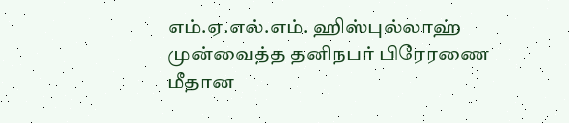எம்.ஏ.எல்.எம். ஹிஸ்புல்லாஹ் முன்வைத்த தனிநபர் பிரேரணை மீதான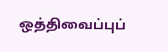ஒத்திவைப்புப்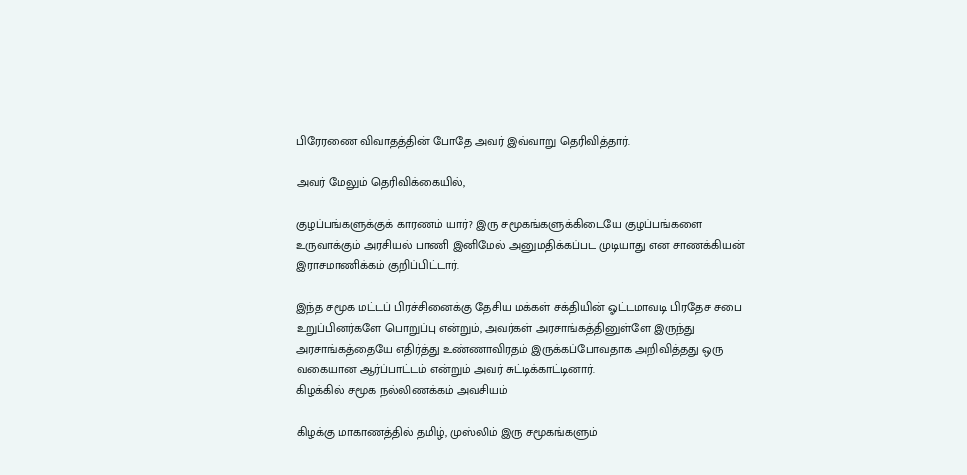பிரேரணை விவாதத்தின் போதே அவர் இவ்வாறு தெரிவித்தார்.

அவர் மேலும் தெரிவிக்கையில்,

குழப்பங்களுக்குக் காரணம் யார்? இரு சமூகங்களுக்கிடையே குழப்பங்களை உருவாக்கும் அரசியல் பாணி இனிமேல் அனுமதிக்கப்பட முடியாது என சாணக்கியன் இராசமாணிக்கம் குறிப்பிட்டார்.

இந்த சமூக மட்டப் பிரச்சினைக்கு தேசிய மக்கள் சக்தியின் ஓட்டமாவடி பிரதேச சபை உறுப்பினர்களே பொறுப்பு என்றும், அவர்கள் அரசாங்கத்தினுள்ளே இருந்து அரசாங்கத்தையே எதிர்த்து உண்ணாவிரதம் இருக்கப்போவதாக அறிவித்தது ஒரு வகையான ஆர்ப்பாட்டம் என்றும் அவர் சுட்டிக்காட்டினார்.
கிழக்கில் சமூக நல்லிணக்கம் அவசியம்

கிழக்கு மாகாணத்தில் தமிழ், முஸ்லிம் இரு சமூகங்களும்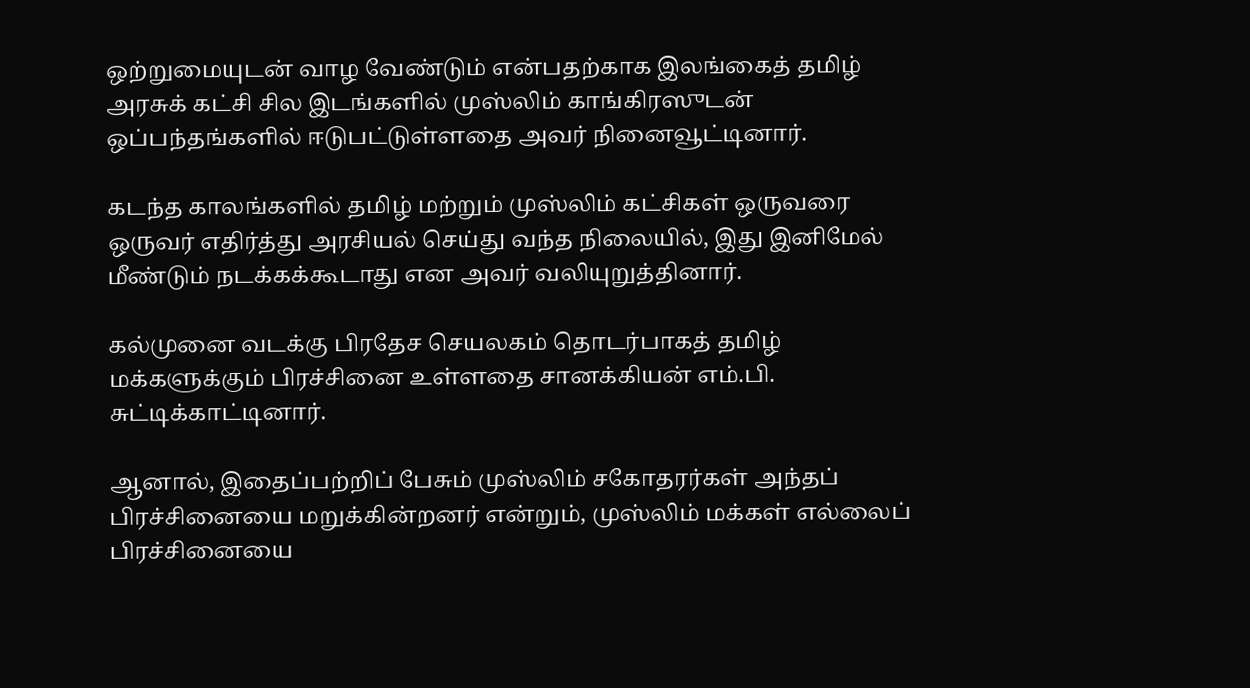ஒற்றுமையுடன் வாழ வேண்டும் என்பதற்காக இலங்கைத் தமிழ் அரசுக் கட்சி சில இடங்களில் முஸ்லிம் காங்கிரஸுடன் ஒப்பந்தங்களில் ஈடுபட்டுள்ளதை அவர் நினைவூட்டினார்.

கடந்த காலங்களில் தமிழ் மற்றும் முஸ்லிம் கட்சிகள் ஒருவரை ஒருவர் எதிர்த்து அரசியல் செய்து வந்த நிலையில், இது இனிமேல் மீண்டும் நடக்கக்கூடாது என அவர் வலியுறுத்தினார்.

கல்முனை வடக்கு பிரதேச செயலகம் தொடர்பாகத் தமிழ் மக்களுக்கும் பிரச்சினை உள்ளதை சானக்கியன் எம்.பி. சுட்டிக்காட்டினார்.

ஆனால், இதைப்பற்றிப் பேசும் முஸ்லிம் சகோதரர்கள் அந்தப் பிரச்சினையை மறுக்கின்றனர் என்றும், முஸ்லிம் மக்கள் எல்லைப் பிரச்சினையை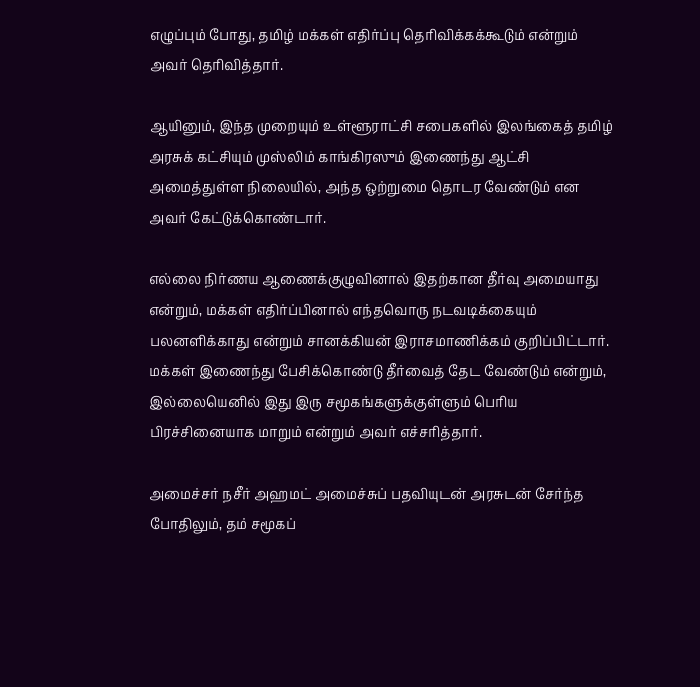எழுப்பும் போது, தமிழ் மக்கள் எதிர்ப்பு தெரிவிக்கக்கூடும் என்றும் அவர் தெரிவித்தார்.

ஆயினும், இந்த முறையும் உள்ளூராட்சி சபைகளில் இலங்கைத் தமிழ் அரசுக் கட்சியும் முஸ்லிம் காங்கிரஸும் இணைந்து ஆட்சி அமைத்துள்ள நிலையில், அந்த ஒற்றுமை தொடர வேண்டும் என அவர் கேட்டுக்கொண்டார்.

எல்லை நிர்ணய ஆணைக்குழுவினால் இதற்கான தீர்வு அமையாது என்றும், மக்கள் எதிர்ப்பினால் எந்தவொரு நடவடிக்கையும் பலனளிக்காது என்றும் சானக்கியன் இராசமாணிக்கம் குறிப்பிட்டார். மக்கள் இணைந்து பேசிக்கொண்டு தீர்வைத் தேட வேண்டும் என்றும், இல்லையெனில் இது இரு சமூகங்களுக்குள்ளும் பெரிய பிரச்சினையாக மாறும் என்றும் அவர் எச்சரித்தார்.

அமைச்சர் நசீர் அஹமட் அமைச்சுப் பதவியுடன் அரசுடன் சேர்ந்த போதிலும், தம் சமூகப்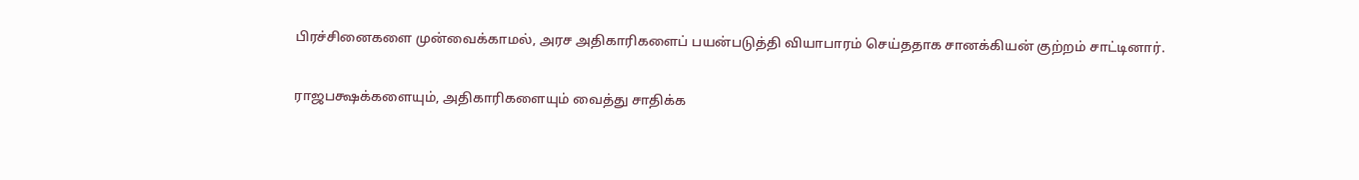பிரச்சினைகளை முன்வைக்காமல், அரச அதிகாரிகளைப் பயன்படுத்தி வியாபாரம் செய்ததாக சானக்கியன் குற்றம் சாட்டினார்.

ராஜபக்ஷக்களையும், அதிகாரிகளையும் வைத்து சாதிக்க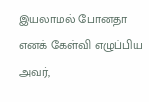இயலாமல் போனதா எனக் கேள்வி எழுப்பிய அவர்,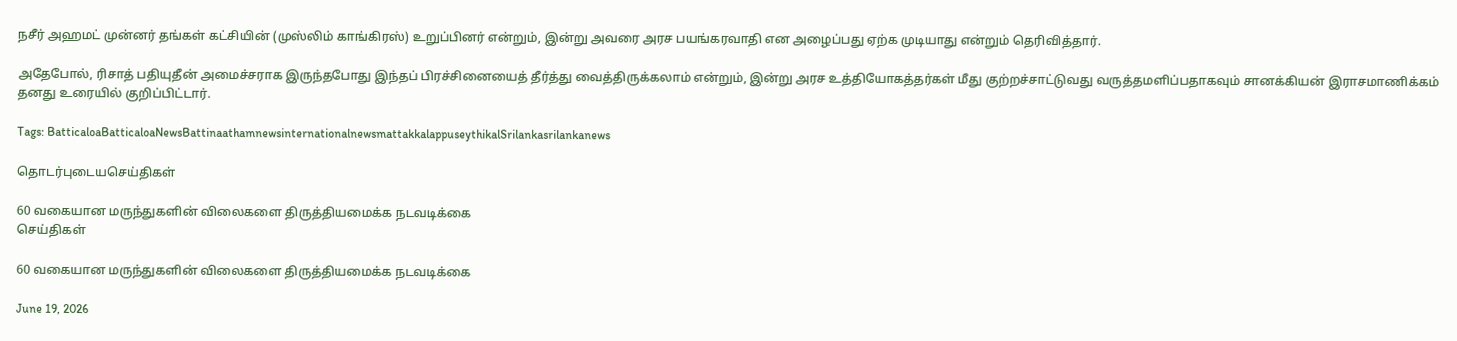நசீர் அஹமட் முன்னர் தங்கள் கட்சியின் (முஸ்லிம் காங்கிரஸ்) உறுப்பினர் என்றும், இன்று அவரை அரச பயங்கரவாதி என அழைப்பது ஏற்க முடியாது என்றும் தெரிவித்தார்.

அதேபோல், ரிசாத் பதியுதீன் அமைச்சராக இருந்தபோது இந்தப் பிரச்சினையைத் தீர்த்து வைத்திருக்கலாம் என்றும், இன்று அரச உத்தியோகத்தர்கள் மீது குற்றச்சாட்டுவது வருத்தமளிப்பதாகவும் சானக்கியன் இராசமாணிக்கம் தனது உரையில் குறிப்பிட்டார்.

Tags: BatticaloaBatticaloaNewsBattinaathamnewsinternationalnewsmattakkalappuseythikalSrilankasrilankanews

தொடர்புடையசெய்திகள்

60 வகையான மருந்துகளின் விலைகளை திருத்தியமைக்க நடவடிக்கை
செய்திகள்

60 வகையான மருந்துகளின் விலைகளை திருத்தியமைக்க நடவடிக்கை

June 19, 2026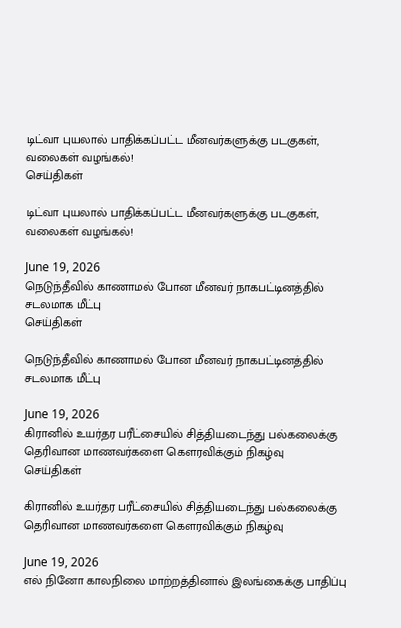டிட்வா புயலால் பாதிக்கப்பட்ட மீனவர்களுக்கு படகுகள், வலைகள் வழங்கல்!
செய்திகள்

டிட்வா புயலால் பாதிக்கப்பட்ட மீனவர்களுக்கு படகுகள், வலைகள் வழங்கல்!

June 19, 2026
நெடுந்தீவில் காணாமல் போன மீனவர் நாகபட்டினத்தில் சடலமாக மீட்பு
செய்திகள்

நெடுந்தீவில் காணாமல் போன மீனவர் நாகபட்டினத்தில் சடலமாக மீட்பு

June 19, 2026
கிரானில் உயர்தர பரீட்சையில் சித்தியடைந்து பல்கலைக்கு தெரிவான மாணவர்களை கௌரவிக்கும் நிகழ்வு
செய்திகள்

கிரானில் உயர்தர பரீட்சையில் சித்தியடைந்து பல்கலைக்கு தெரிவான மாணவர்களை கௌரவிக்கும் நிகழ்வு

June 19, 2026
எல் நினோ காலநிலை மாற்றத்தினால் இலங்கைக்கு பாதிப்பு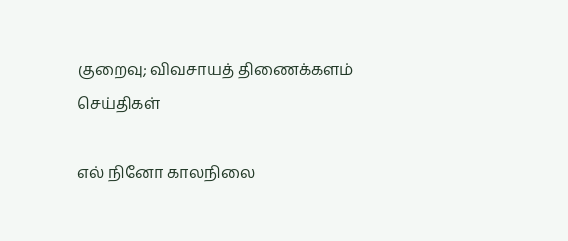குறைவு; விவசாயத் திணைக்களம்
செய்திகள்

எல் நினோ காலநிலை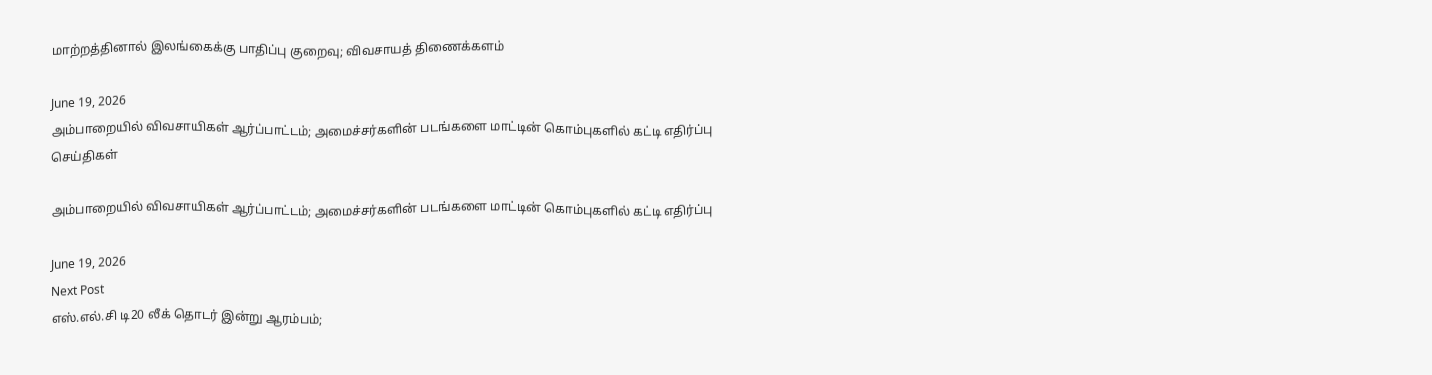மாற்றத்தினால் இலங்கைக்கு பாதிப்பு குறைவு; விவசாயத் திணைக்களம்

June 19, 2026
அம்பாறையில் விவசாயிகள் ஆர்ப்பாட்டம்; அமைச்சர்களின் படங்களை மாட்டின் கொம்புகளில் கட்டி எதிர்ப்பு
செய்திகள்

அம்பாறையில் விவசாயிகள் ஆர்ப்பாட்டம்; அமைச்சர்களின் படங்களை மாட்டின் கொம்புகளில் கட்டி எதிர்ப்பு

June 19, 2026
Next Post
எஸ்.எல்.சி டி20 லீக் தொடர் இன்று ஆரம்பம்;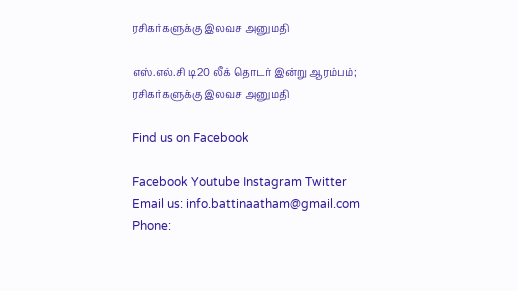ரசிகர்களுக்கு இலவச அனுமதி

எஸ்.எல்.சி டி20 லீக் தொடர் இன்று ஆரம்பம்; ரசிகர்களுக்கு இலவச அனுமதி

Find us on Facebook

Facebook Youtube Instagram Twitter
Email us: info.battinaatham@gmail.com
Phone: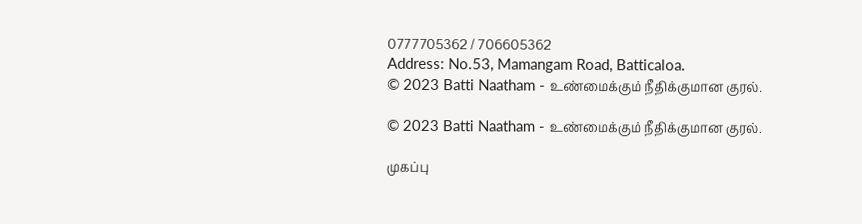0777705362 / 706605362
Address: No.53, Mamangam Road, Batticaloa.
© 2023 Batti Naatham - உண்மைக்கும் நீதிக்குமான குரல்.

© 2023 Batti Naatham - உண்மைக்கும் நீதிக்குமான குரல்.

முகப்பு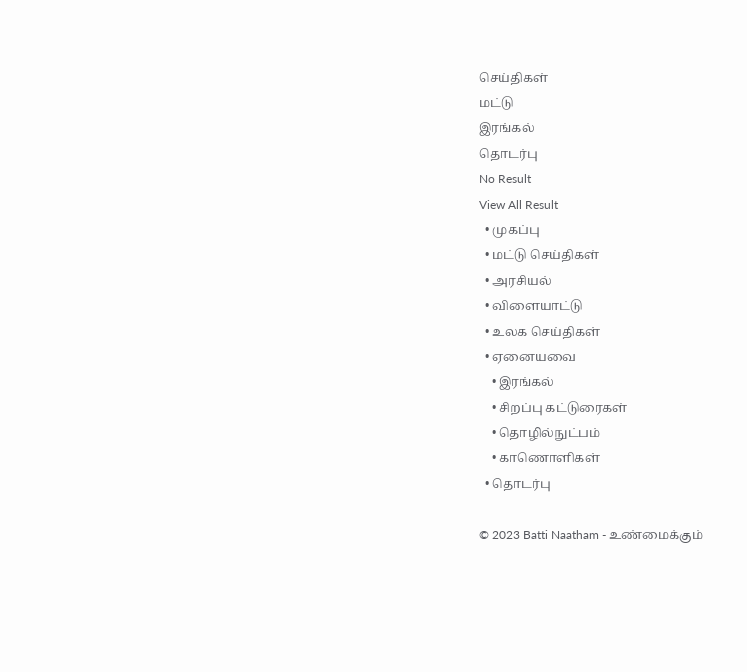செய்திகள்
மட்டு
இரங்கல்
தொடர்பு
No Result
View All Result
  • முகப்பு
  • மட்டு செய்திகள்
  • அரசியல்
  • விளையாட்டு
  • உலக செய்திகள்
  • ஏனையவை
    • இரங்கல்
    • சிறப்பு கட்டுரைகள்
    • தொழில்நுட்பம்
    • காணொளிகள்
  • தொடர்பு

© 2023 Batti Naatham - உண்மைக்கும்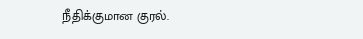நீதிக்குமான குரல்.